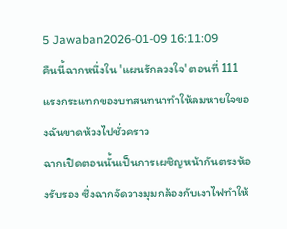5 Jawaban2026-01-09 16:11:09
คืนนี้ฉากหนึ่งใน 'แผนรักลวงใจ' ตอนที่ 111 แรงกระแทกของบทสนทนาทำให้ลมหายใจของฉันขาดห้วงไปชั่วคราว
ฉากเปิดตอนนั้นเป็นการเผชิญหน้ากันตรงห้องรับรอง ซึ่งฉากจัดวางมุมกล้องกับเงาไฟทำให้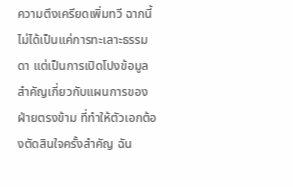ความตึงเครียดเพิ่มทวี ฉากนี้ไม่ได้เป็นแค่การทะเลาะธรรมดา แต่เป็นการเปิดโปงข้อมูลสำคัญเกี่ยวกับแผนการของฝ่ายตรงข้าม ที่ทำให้ตัวเอกต้องตัดสินใจครั้งสำคัญ ฉัน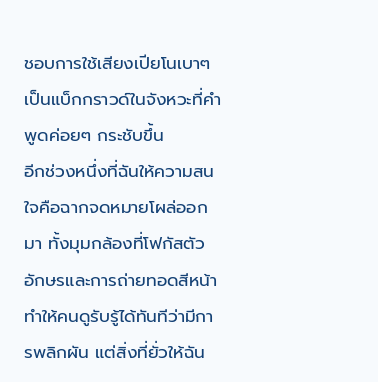ชอบการใช้เสียงเปียโนเบาๆ เป็นแบ็กกราวด์ในจังหวะที่คำพูดค่อยๆ กระชับขึ้น
อีกช่วงหนึ่งที่ฉันให้ความสนใจคือฉากจดหมายโผล่ออกมา ทั้งมุมกล้องที่โฟกัสตัวอักษรและการถ่ายทอดสีหน้า ทำให้คนดูรับรู้ได้ทันทีว่ามีการพลิกผัน แต่สิ่งที่ยั่วให้ฉัน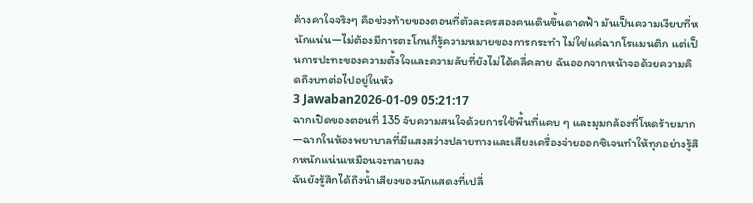ค้างคาใจจริงๆ คือช่วงท้ายของตอนที่ตัวละครสองคนเดินขึ้นดาดฟ้า มันเป็นความเงียบที่หนักแน่น—ไม่ต้องมีการตะโกนก็รู้ความหมายของการกระทำ ไม่ใช่แค่ฉากโรแมนติก แต่เป็นการปะทะของความตั้งใจและความลับที่ยังไม่ได้คลี่คลาย ฉันออกจากหน้าจอด้วยความคิดถึงบทต่อไปอยู่ในหัว
3 Jawaban2026-01-09 05:21:17
ฉากเปิดของตอนที่ 135 จับความสนใจด้วยการใช้พื้นที่แคบ ๆ และมุมกล้องที่โหดร้ายมาก—ฉากในห้องพยาบาลที่มีแสงสว่างปลายทางและเสียงเครื่องจ่ายออกซิเจนทำให้ทุกอย่างรู้สึกหนักแน่นเหมือนจะทลายลง
ฉันยังรู้สึกได้ถึงน้ำเสียงของนักแสดงที่เปลี่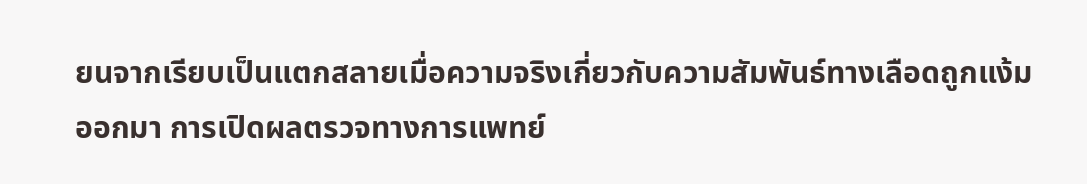ยนจากเรียบเป็นแตกสลายเมื่อความจริงเกี่ยวกับความสัมพันธ์ทางเลือดถูกแง้มออกมา การเปิดผลตรวจทางการแพทย์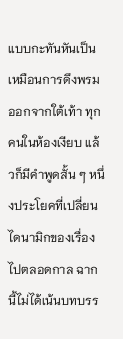แบบกะทันหันเป็นเหมือนการดึงพรมออกจากใต้เท้า ทุกคนในห้องเงียบ แล้วก็มีคำพูดสั้น ๆ หนึ่งประโยคที่เปลี่ยนไดนามิกของเรื่องไปตลอดกาล ฉากนี้ไม่ได้เน้นบทบรร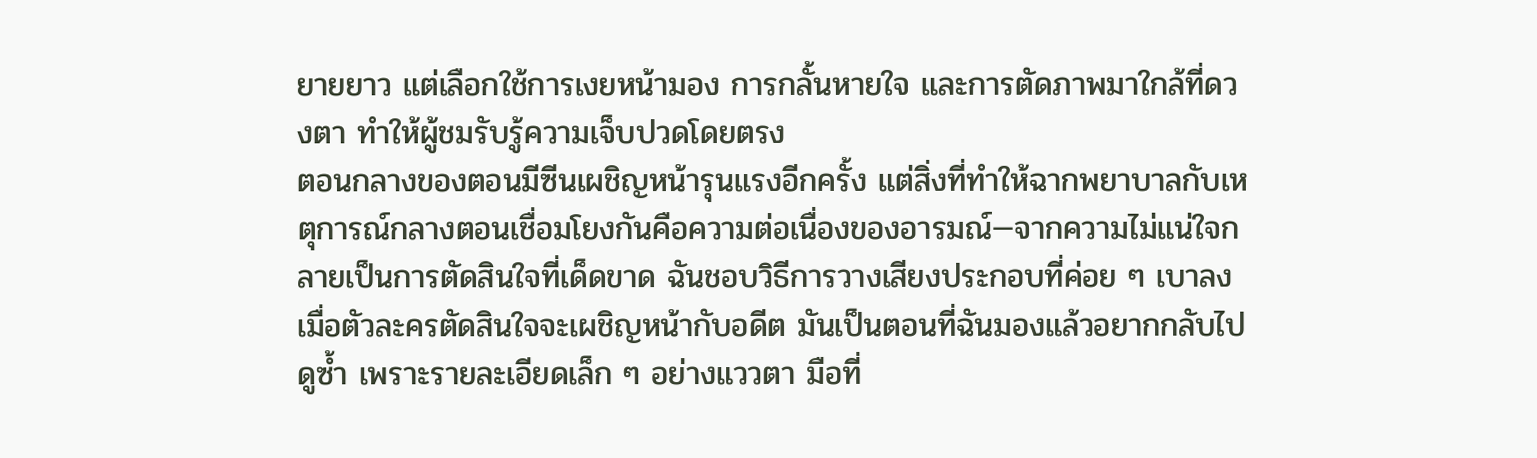ยายยาว แต่เลือกใช้การเงยหน้ามอง การกลั้นหายใจ และการตัดภาพมาใกล้ที่ดวงตา ทำให้ผู้ชมรับรู้ความเจ็บปวดโดยตรง
ตอนกลางของตอนมีซีนเผชิญหน้ารุนแรงอีกครั้ง แต่สิ่งที่ทำให้ฉากพยาบาลกับเหตุการณ์กลางตอนเชื่อมโยงกันคือความต่อเนื่องของอารมณ์—จากความไม่แน่ใจกลายเป็นการตัดสินใจที่เด็ดขาด ฉันชอบวิธีการวางเสียงประกอบที่ค่อย ๆ เบาลงเมื่อตัวละครตัดสินใจจะเผชิญหน้ากับอดีต มันเป็นตอนที่ฉันมองแล้วอยากกลับไปดูซ้ำ เพราะรายละเอียดเล็ก ๆ อย่างแววตา มือที่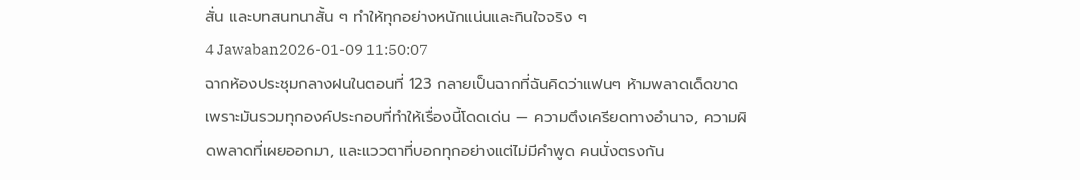สั่น และบทสนทนาสั้น ๆ ทำให้ทุกอย่างหนักแน่นและกินใจจริง ๆ
4 Jawaban2026-01-09 11:50:07
ฉากห้องประชุมกลางฝนในตอนที่ 123 กลายเป็นฉากที่ฉันคิดว่าแฟนๆ ห้ามพลาดเด็ดขาด เพราะมันรวมทุกองค์ประกอบที่ทำให้เรื่องนี้โดดเด่น — ความตึงเครียดทางอำนาจ, ความผิดพลาดที่เผยออกมา, และแววตาที่บอกทุกอย่างแต่ไม่มีคำพูด คนนั่งตรงกัน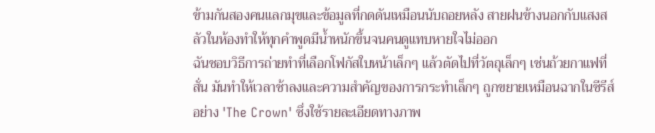ข้ามกันสองคนแลกมุขและข้อมูลที่กดดันเหมือนนับถอยหลัง สายฝนข้างนอกกับแสงสลัวในห้องทำให้ทุกคำพูดมีน้ำหนักขึ้นจนคนดูแทบหายใจไม่ออก
ฉันชอบวิธีการถ่ายทำที่เลือกโฟกัสใบหน้าเล็กๆ แล้วตัดไปที่วัตถุเล็กๆ เช่นถ้วยกาแฟที่สั่น มันทำให้เวลาช้าลงและความสำคัญของการกระทำเล็กๆ ถูกขยายเหมือนฉากในซีรีส์อย่าง 'The Crown' ซึ่งใช้รายละเอียดทางภาพ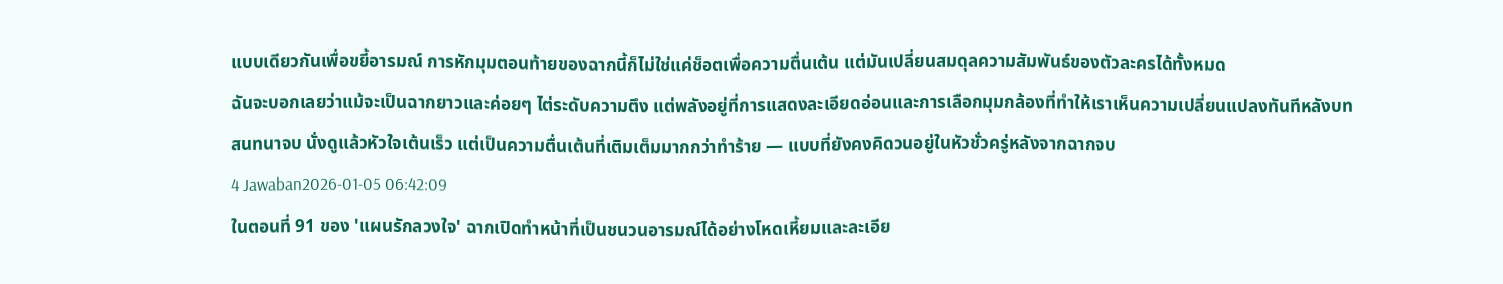แบบเดียวกันเพื่อขยี้อารมณ์ การหักมุมตอนท้ายของฉากนี้ก็ไม่ใช่แค่ช็อตเพื่อความตื่นเต้น แต่มันเปลี่ยนสมดุลความสัมพันธ์ของตัวละครได้ทั้งหมด
ฉันจะบอกเลยว่าแม้จะเป็นฉากยาวและค่อยๆ ไต่ระดับความตึง แต่พลังอยู่ที่การแสดงละเอียดอ่อนและการเลือกมุมกล้องที่ทำให้เราเห็นความเปลี่ยนแปลงทันทีหลังบทสนทนาจบ นั่งดูแล้วหัวใจเต้นเร็ว แต่เป็นความตื่นเต้นที่เติมเต็มมากกว่าทำร้าย — แบบที่ยังคงคิดวนอยู่ในหัวชั่วครู่หลังจากฉากจบ
4 Jawaban2026-01-05 06:42:09
ในตอนที่ 91 ของ 'แผนรักลวงใจ' ฉากเปิดทำหน้าที่เป็นชนวนอารมณ์ได้อย่างโหดเหี้ยมและละเอีย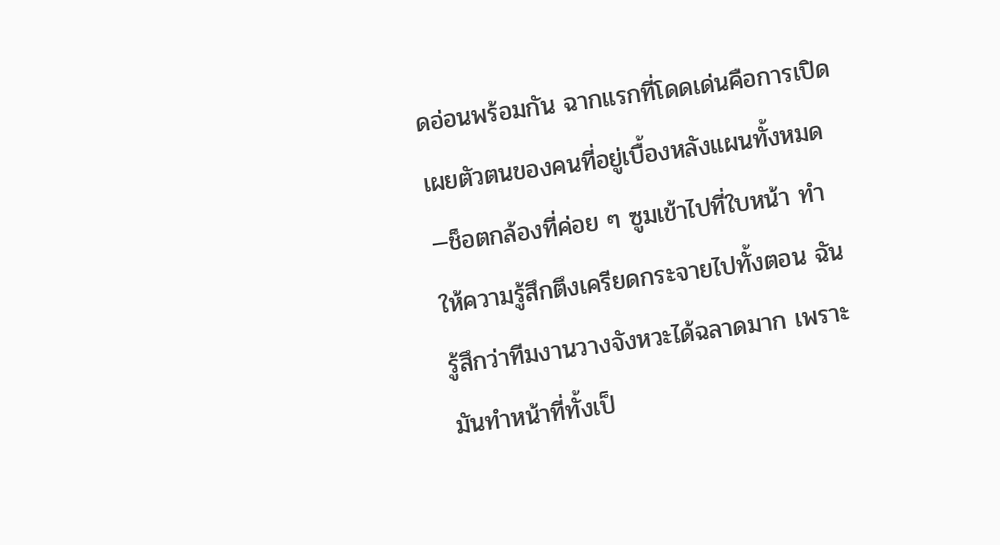ดอ่อนพร้อมกัน ฉากแรกที่โดดเด่นคือการเปิดเผยตัวตนของคนที่อยู่เบื้องหลังแผนทั้งหมด—ช็อตกล้องที่ค่อย ๆ ซูมเข้าไปที่ใบหน้า ทำให้ความรู้สึกตึงเครียดกระจายไปทั้งตอน ฉันรู้สึกว่าทีมงานวางจังหวะได้ฉลาดมาก เพราะมันทำหน้าที่ทั้งเป็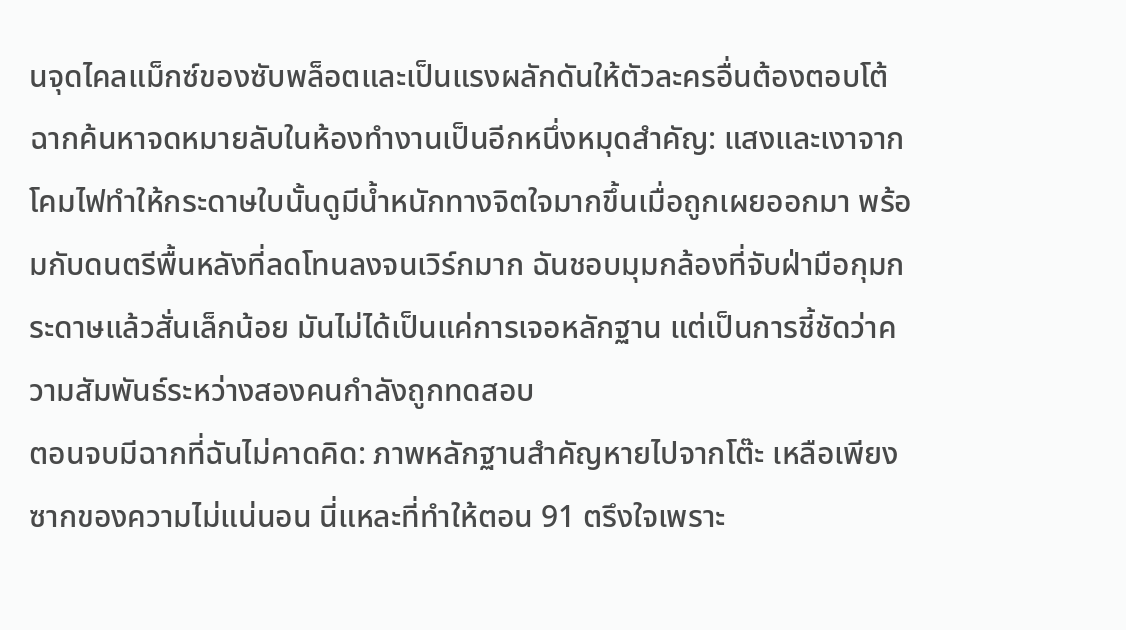นจุดไคลแม็กซ์ของซับพล็อตและเป็นแรงผลักดันให้ตัวละครอื่นต้องตอบโต้
ฉากค้นหาจดหมายลับในห้องทำงานเป็นอีกหนึ่งหมุดสำคัญ: แสงและเงาจากโคมไฟทำให้กระดาษใบนั้นดูมีน้ำหนักทางจิตใจมากขึ้นเมื่อถูกเผยออกมา พร้อมกับดนตรีพื้นหลังที่ลดโทนลงจนเวิร์กมาก ฉันชอบมุมกล้องที่จับฝ่ามือกุมกระดาษแล้วสั่นเล็กน้อย มันไม่ได้เป็นแค่การเจอหลักฐาน แต่เป็นการชี้ชัดว่าความสัมพันธ์ระหว่างสองคนกำลังถูกทดสอบ
ตอนจบมีฉากที่ฉันไม่คาดคิด: ภาพหลักฐานสำคัญหายไปจากโต๊ะ เหลือเพียงซากของความไม่แน่นอน นี่แหละที่ทำให้ตอน 91 ตรึงใจเพราะ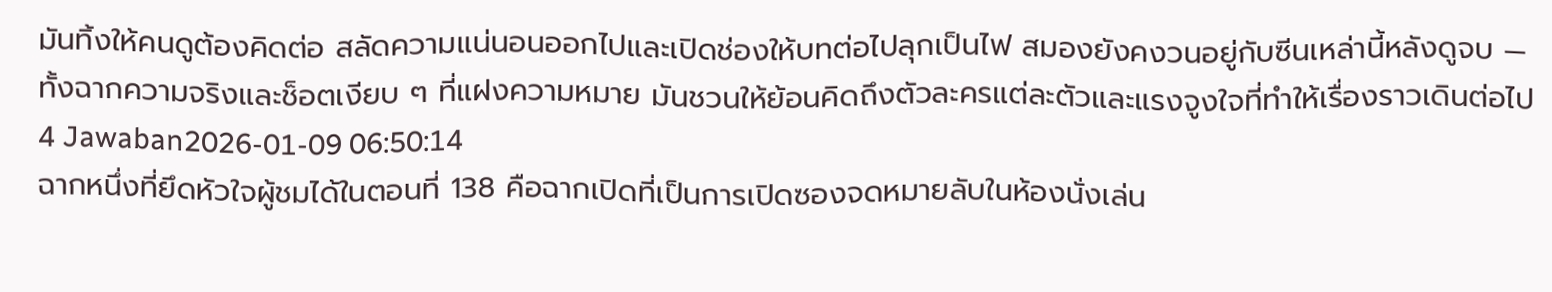มันทิ้งให้คนดูต้องคิดต่อ สลัดความแน่นอนออกไปและเปิดช่องให้บทต่อไปลุกเป็นไฟ สมองยังคงวนอยู่กับซีนเหล่านี้หลังดูจบ — ทั้งฉากความจริงและช็อตเงียบ ๆ ที่แฝงความหมาย มันชวนให้ย้อนคิดถึงตัวละครแต่ละตัวและแรงจูงใจที่ทำให้เรื่องราวเดินต่อไป
4 Jawaban2026-01-09 06:50:14
ฉากหนึ่งที่ยึดหัวใจผู้ชมได้ในตอนที่ 138 คือฉากเปิดที่เป็นการเปิดซองจดหมายลับในห้องนั่งเล่น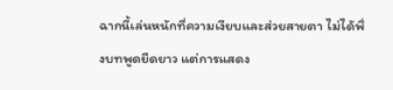ฉากนี้เล่นหนักที่ความเงียบและส่วยสายตา ไม่ได้พึ่งบทพูดยืดยาว แต่การแสดง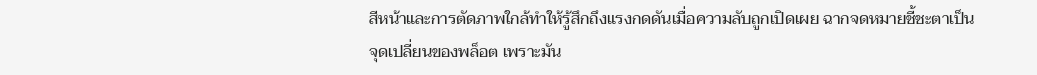สีหน้าและการตัดภาพใกล้ทำให้รู้สึกถึงแรงกดดันเมื่อความลับถูกเปิดเผย ฉากจดหมายชี้ชะตาเป็นจุดเปลี่ยนของพล็อต เพราะมัน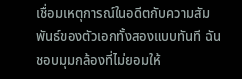เชื่อมเหตุการณ์ในอดีตกับความสัมพันธ์ของตัวเอกทั้งสองแบบทันที ฉันชอบมุมกล้องที่ไม่ยอมให้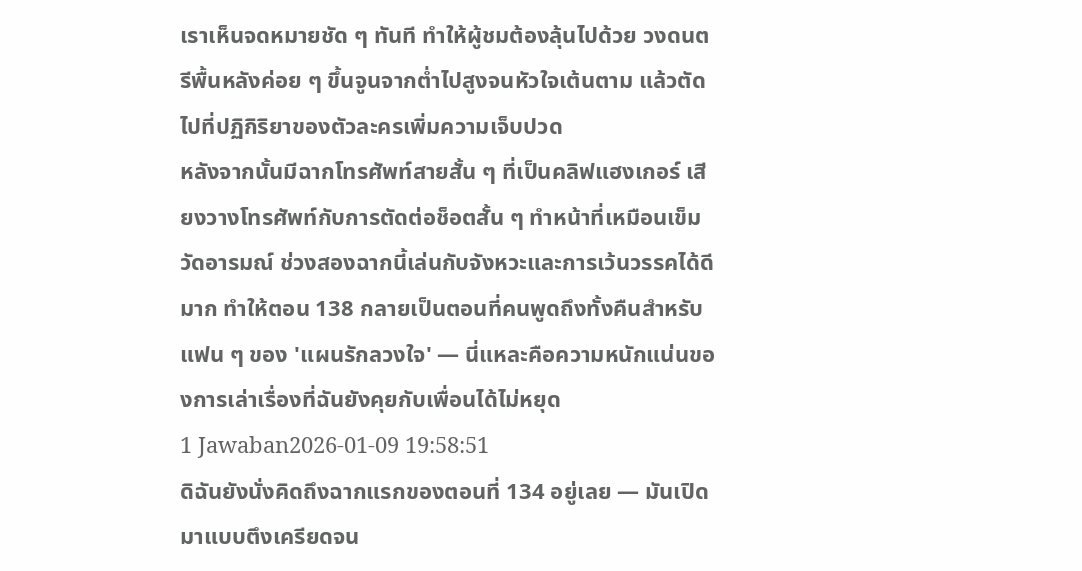เราเห็นจดหมายชัด ๆ ทันที ทำให้ผู้ชมต้องลุ้นไปด้วย วงดนตรีพื้นหลังค่อย ๆ ขึ้นจูนจากต่ำไปสูงจนหัวใจเต้นตาม แล้วตัดไปที่ปฏิกิริยาของตัวละครเพิ่มความเจ็บปวด
หลังจากนั้นมีฉากโทรศัพท์สายสั้น ๆ ที่เป็นคลิฟแฮงเกอร์ เสียงวางโทรศัพท์กับการตัดต่อช็อตสั้น ๆ ทำหน้าที่เหมือนเข็มวัดอารมณ์ ช่วงสองฉากนี้เล่นกับจังหวะและการเว้นวรรคได้ดีมาก ทำให้ตอน 138 กลายเป็นตอนที่คนพูดถึงทั้งคืนสำหรับแฟน ๆ ของ 'แผนรักลวงใจ' — นี่แหละคือความหนักแน่นของการเล่าเรื่องที่ฉันยังคุยกับเพื่อนได้ไม่หยุด
1 Jawaban2026-01-09 19:58:51
ดิฉันยังนั่งคิดถึงฉากแรกของตอนที่ 134 อยู่เลย — มันเปิดมาแบบตึงเครียดจน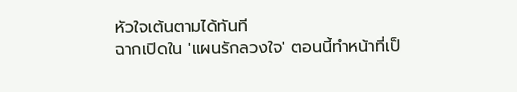หัวใจเต้นตามได้ทันที
ฉากเปิดใน 'แผนรักลวงใจ' ตอนนี้ทำหน้าที่เป็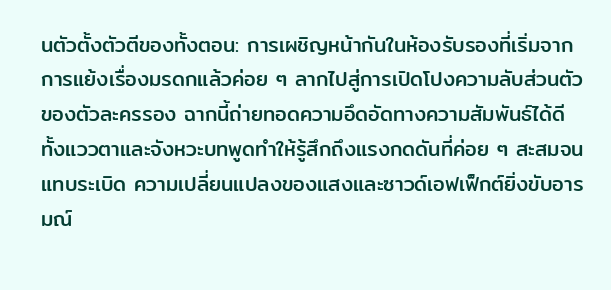นตัวตั้งตัวตีของทั้งตอน: การเผชิญหน้ากันในห้องรับรองที่เริ่มจากการแย้งเรื่องมรดกแล้วค่อย ๆ ลากไปสู่การเปิดโปงความลับส่วนตัวของตัวละครรอง ฉากนี้ถ่ายทอดความอึดอัดทางความสัมพันธ์ได้ดี ทั้งแววตาและจังหวะบทพูดทำให้รู้สึกถึงแรงกดดันที่ค่อย ๆ สะสมจนแทบระเบิด ความเปลี่ยนแปลงของแสงและซาวด์เอฟเฟ็กต์ยิ่งขับอารมณ์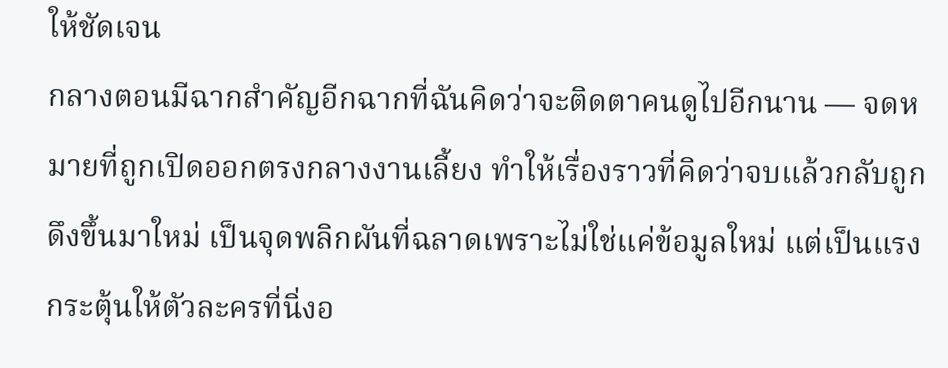ให้ชัดเจน
กลางตอนมีฉากสำคัญอีกฉากที่ฉันคิดว่าจะติดตาคนดูไปอีกนาน — จดหมายที่ถูกเปิดออกตรงกลางงานเลี้ยง ทำให้เรื่องราวที่คิดว่าจบแล้วกลับถูกดึงขึ้นมาใหม่ เป็นจุดพลิกผันที่ฉลาดเพราะไม่ใช่แค่ข้อมูลใหม่ แต่เป็นแรงกระตุ้นให้ตัวละครที่นิ่งอ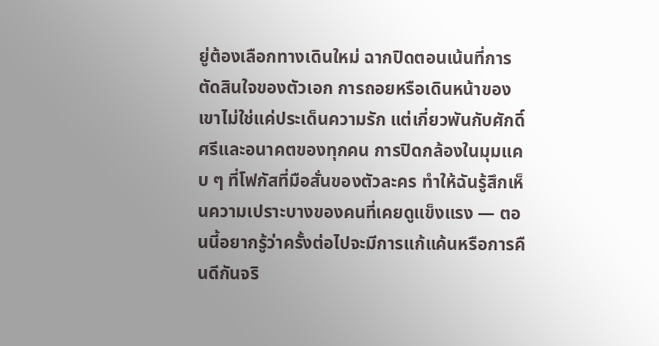ยู่ต้องเลือกทางเดินใหม่ ฉากปิดตอนเน้นที่การตัดสินใจของตัวเอก การถอยหรือเดินหน้าของเขาไม่ใช่แค่ประเด็นความรัก แต่เกี่ยวพันกับศักดิ์ศรีและอนาคตของทุกคน การปิดกล้องในมุมแคบ ๆ ที่โฟกัสที่มือสั่นของตัวละคร ทำให้ฉันรู้สึกเห็นความเปราะบางของคนที่เคยดูแข็งแรง — ตอนนี้อยากรู้ว่าครั้งต่อไปจะมีการแก้แค้นหรือการคืนดีกันจริ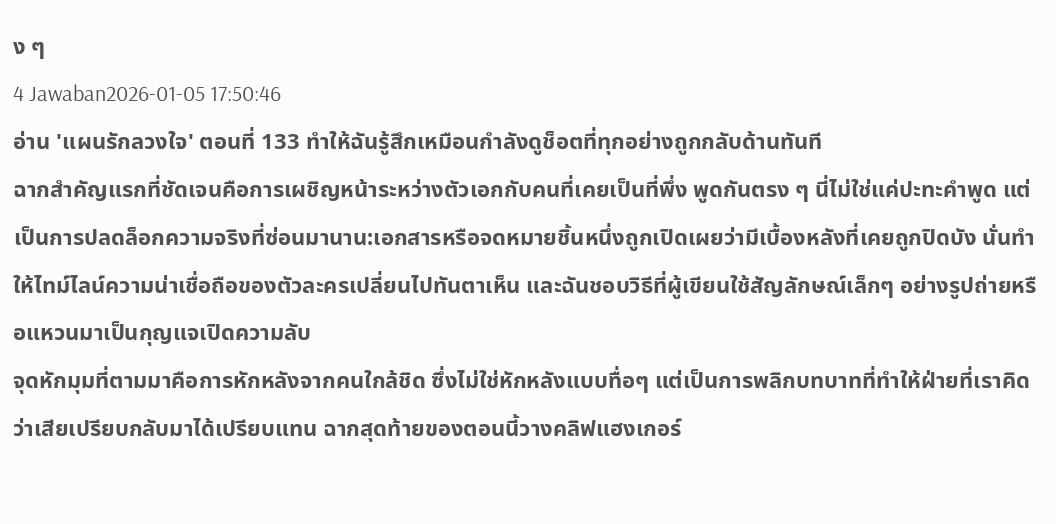ง ๆ
4 Jawaban2026-01-05 17:50:46
อ่าน 'แผนรักลวงใจ' ตอนที่ 133 ทำให้ฉันรู้สึกเหมือนกำลังดูช็อตที่ทุกอย่างถูกกลับด้านทันที
ฉากสำคัญแรกที่ชัดเจนคือการเผชิญหน้าระหว่างตัวเอกกับคนที่เคยเป็นที่พึ่ง พูดกันตรง ๆ นี่ไม่ใช่แค่ปะทะคำพูด แต่เป็นการปลดล็อกความจริงที่ซ่อนมานาน:เอกสารหรือจดหมายชิ้นหนึ่งถูกเปิดเผยว่ามีเบื้องหลังที่เคยถูกปิดบัง นั่นทำให้ไทม์ไลน์ความน่าเชื่อถือของตัวละครเปลี่ยนไปทันตาเห็น และฉันชอบวิธีที่ผู้เขียนใช้สัญลักษณ์เล็กๆ อย่างรูปถ่ายหรือแหวนมาเป็นกุญแจเปิดความลับ
จุดหักมุมที่ตามมาคือการหักหลังจากคนใกล้ชิด ซึ่งไม่ใช่หักหลังแบบทื่อๆ แต่เป็นการพลิกบทบาทที่ทำให้ฝ่ายที่เราคิดว่าเสียเปรียบกลับมาได้เปรียบแทน ฉากสุดท้ายของตอนนี้วางคลิฟแฮงเกอร์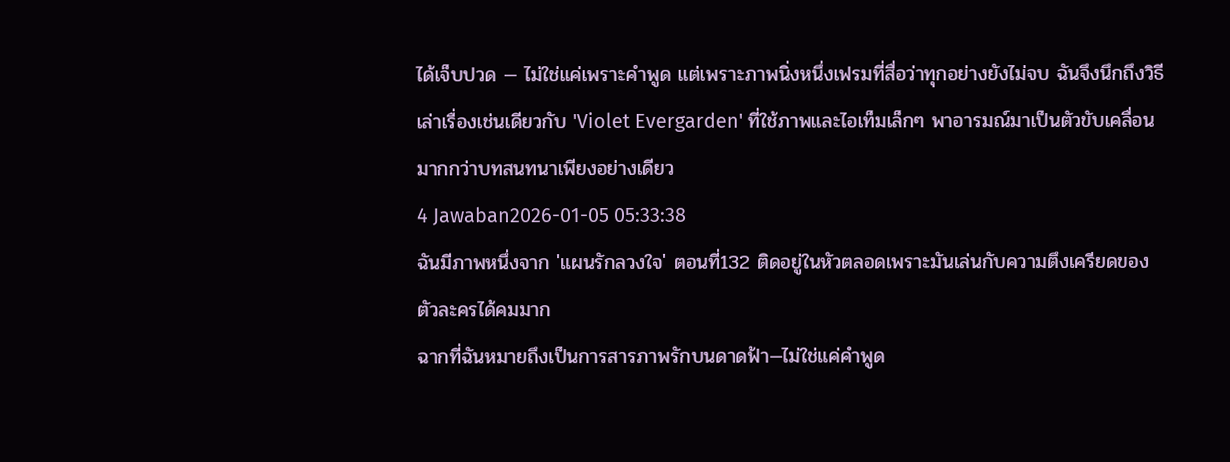ได้เจ็บปวด — ไม่ใช่แค่เพราะคำพูด แต่เพราะภาพนิ่งหนึ่งเฟรมที่สื่อว่าทุกอย่างยังไม่จบ ฉันจึงนึกถึงวิธีเล่าเรื่องเช่นเดียวกับ 'Violet Evergarden' ที่ใช้ภาพและไอเท็มเล็กๆ พาอารมณ์มาเป็นตัวขับเคลื่อนมากกว่าบทสนทนาเพียงอย่างเดียว
4 Jawaban2026-01-05 05:33:38
ฉันมีภาพหนึ่งจาก 'แผนรักลวงใจ' ตอนที่132 ติดอยู่ในหัวตลอดเพราะมันเล่นกับความตึงเครียดของตัวละครได้คมมาก
ฉากที่ฉันหมายถึงเป็นการสารภาพรักบนดาดฟ้า—ไม่ใช่แค่คำพูด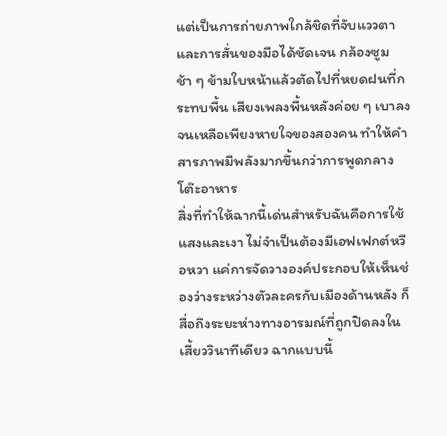แต่เป็นการถ่ายภาพใกล้ชิดที่จับแววตาและการสั่นของมือได้ชัดเจน กล้องซูมช้า ๆ ข้ามใบหน้าแล้วตัดไปที่หยดฝนที่กระทบพื้น เสียงเพลงพื้นหลังค่อย ๆ เบาลงจนเหลือเพียงหายใจของสองคน ทำให้คำสารภาพมีพลังมากขึ้นกว่าการพูดกลางโต๊ะอาหาร
สิ่งที่ทำให้ฉากนี้เด่นสำหรับฉันคือการใช้แสงและเงา ไม่จำเป็นต้องมีเอฟเฟกต์หวือหวา แค่การจัดวางองค์ประกอบให้เห็นช่องว่างระหว่างตัวละครกับเมืองด้านหลัง ก็สื่อถึงระยะห่างทางอารมณ์ที่ถูกปิดลงในเสี้ยววินาทีเดียว ฉากแบบนี้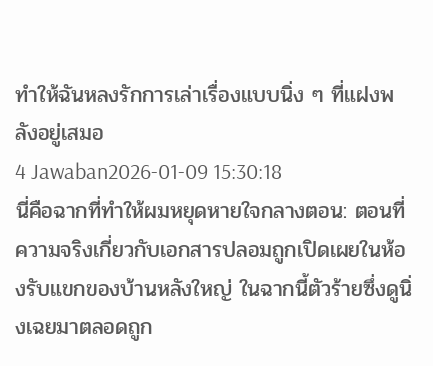ทำให้ฉันหลงรักการเล่าเรื่องแบบนิ่ง ๆ ที่แฝงพลังอยู่เสมอ
4 Jawaban2026-01-09 15:30:18
นี่คือฉากที่ทำให้ผมหยุดหายใจกลางตอน: ตอนที่ความจริงเกี่ยวกับเอกสารปลอมถูกเปิดเผยในห้องรับแขกของบ้านหลังใหญ่ ในฉากนี้ตัวร้ายซึ่งดูนิ่งเฉยมาตลอดถูก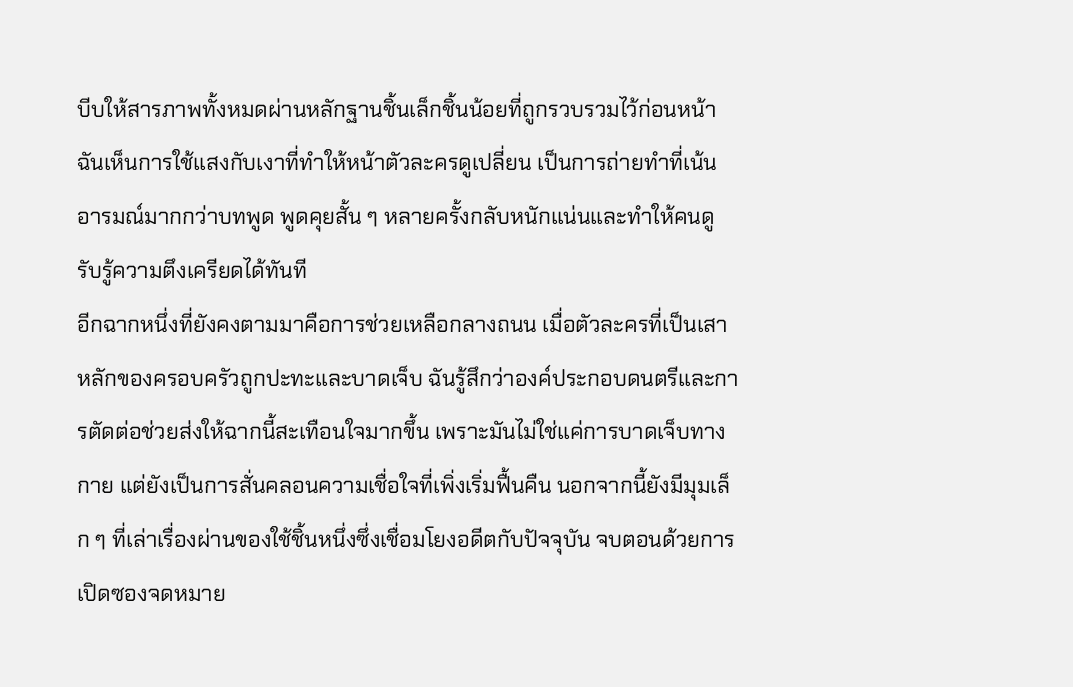บีบให้สารภาพทั้งหมดผ่านหลักฐานชิ้นเล็กชิ้นน้อยที่ถูกรวบรวมไว้ก่อนหน้า ฉันเห็นการใช้แสงกับเงาที่ทำให้หน้าตัวละครดูเปลี่ยน เป็นการถ่ายทำที่เน้นอารมณ์มากกว่าบทพูด พูดคุยสั้น ๆ หลายครั้งกลับหนักแน่นและทำให้คนดูรับรู้ความตึงเครียดได้ทันที
อีกฉากหนึ่งที่ยังคงตามมาคือการช่วยเหลือกลางถนน เมื่อตัวละครที่เป็นเสาหลักของครอบครัวถูกปะทะและบาดเจ็บ ฉันรู้สึกว่าองค์ประกอบดนตรีและการตัดต่อช่วยส่งให้ฉากนี้สะเทือนใจมากขึ้น เพราะมันไม่ใช่แค่การบาดเจ็บทางกาย แต่ยังเป็นการสั่นคลอนความเชื่อใจที่เพิ่งเริ่มฟื้นคืน นอกจากนี้ยังมีมุมเล็ก ๆ ที่เล่าเรื่องผ่านของใช้ชิ้นหนึ่งซึ่งเชื่อมโยงอดีตกับปัจจุบัน จบตอนด้วยการเปิดซองจดหมาย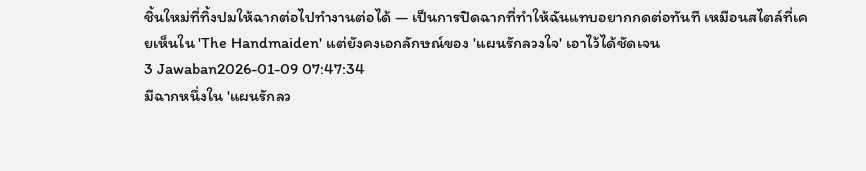ชิ้นใหม่ที่ทิ้งปมให้ฉากต่อไปทำงานต่อได้ — เป็นการปิดฉากที่ทำให้ฉันแทบอยากกดต่อทันที เหมือนสไตล์ที่เคยเห็นใน 'The Handmaiden' แต่ยังคงเอกลักษณ์ของ 'แผนรักลวงใจ' เอาไว้ได้ชัดเจน
3 Jawaban2026-01-09 07:47:34
มีฉากหนึ่งใน 'แผนรักลว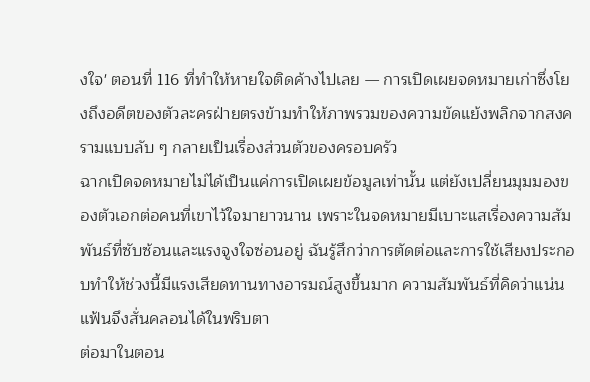งใจ' ตอนที่ 116 ที่ทำให้หายใจติดค้างไปเลย — การเปิดเผยจดหมายเก่าซึ่งโยงถึงอดีตของตัวละครฝ่ายตรงข้ามทำให้ภาพรวมของความขัดแย้งพลิกจากสงครามแบบลับ ๆ กลายเป็นเรื่องส่วนตัวของครอบครัว
ฉากเปิดจดหมายไม่ได้เป็นแค่การเปิดเผยข้อมูลเท่านั้น แต่ยังเปลี่ยนมุมมองของตัวเอกต่อคนที่เขาไว้ใจมายาวนาน เพราะในจดหมายมีเบาะแสเรื่องความสัมพันธ์ที่ซับซ้อนและแรงจูงใจซ่อนอยู่ ฉันรู้สึกว่าการตัดต่อและการใช้เสียงประกอบทำให้ช่วงนี้มีแรงเสียดทานทางอารมณ์สูงขึ้นมาก ความสัมพันธ์ที่คิดว่าแน่นแฟ้นจึงสั่นคลอนได้ในพริบตา
ต่อมาในตอน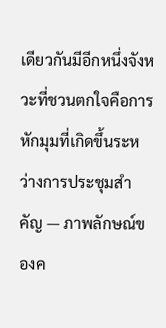เดียวกันมีอีกหนึ่งจังหวะที่ชวนตกใจคือการหักมุมที่เกิดขึ้นระหว่างการประชุมสำคัญ — ภาพลักษณ์ของค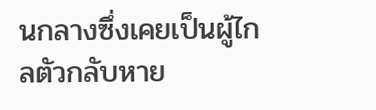นกลางซึ่งเคยเป็นผู้ไกลตัวกลับหาย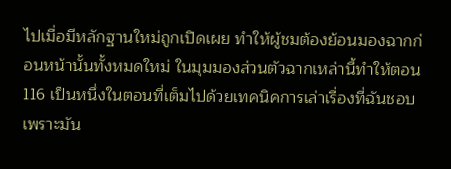ไปเมื่อมีหลักฐานใหม่ถูกเปิดเผย ทำให้ผู้ชมต้องย้อนมองฉากก่อนหน้านั้นทั้งหมดใหม่ ในมุมมองส่วนตัวฉากเหล่านี้ทำให้ตอน 116 เป็นหนึ่งในตอนที่เต็มไปด้วยเทคนิคการเล่าเรื่องที่ฉันชอบ เพราะมัน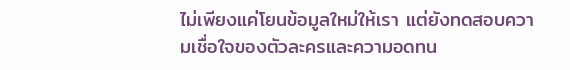ไม่เพียงแค่โยนข้อมูลใหม่ให้เรา แต่ยังทดสอบความเชื่อใจของตัวละครและความอดทน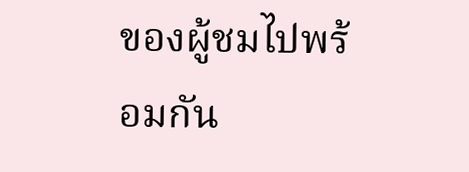ของผู้ชมไปพร้อมกัน